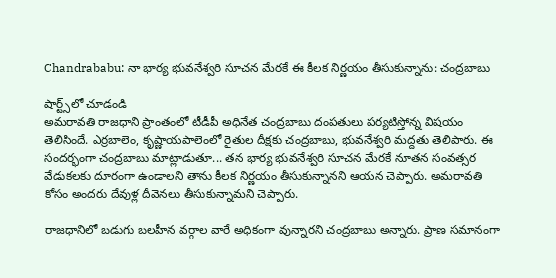Chandrababu: నా భార్య భువనేశ్వరి సూచన మేరకే ఈ కీలక నిర్ణయం తీసుకున్నాను: చంద్రబాబు

షార్ట్స్‌లో చూడండి
అమరావతి రాజధాని ప్రాంతంలో టీడీపీ అధినేత చంద్రబాబు దంపతులు పర్యటిస్తోన్న విషయం తెలిసిందే. ఎర్రబాలెం, కృష్ణాయపాలెంలో రైతుల దీక్షకు చంద్రబాబు, భువనేశ్వరి మద్దతు తెలిపారు. ఈ సందర్భంగా చంద్రబాబు మాట్లాడుతూ... తన భార్య భువనేశ్వరి సూచన మేరకే నూతన సంవత్సర వేడుకలకు దూరంగా ఉండాలని తాను కీలక నిర్ణయం తీసుకున్నానని ఆయన చెప్పారు. అమరావతి కోసం అందరు దేవుళ్ల దీవెనలు తీసుకున్నామని చెప్పారు.

రాజధానిలో బడుగు బలహీన వర్గాల వారే అధికంగా వున్నారని చంద్రబాబు అన్నారు. ప్రాణ సమానంగా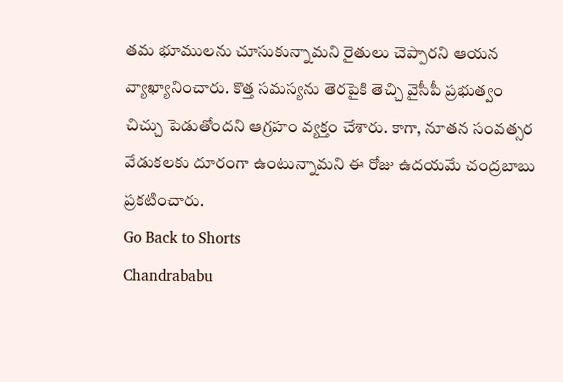తమ భూములను చూసుకున్నామని రైతులు చెప్పారని ఆయన వ్యాఖ్యానించారు. కొత్త సమస్యను తెరపైకి తెచ్చి వైసీపీ ప్రభుత్వం చిచ్చు పెడుతోందని ఆగ్రహం వ్యక్తం చేశారు. కాగా, నూతన సంవత్సర వేడుకలకు దూరంగా ఉంటున్నామని ఈ రోజు ఉదయమే చంద్రబాబు ప్రకటించారు.
Go Back to Shorts
Chandrababu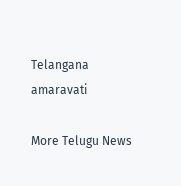Telangana
amaravati

More Telugu News